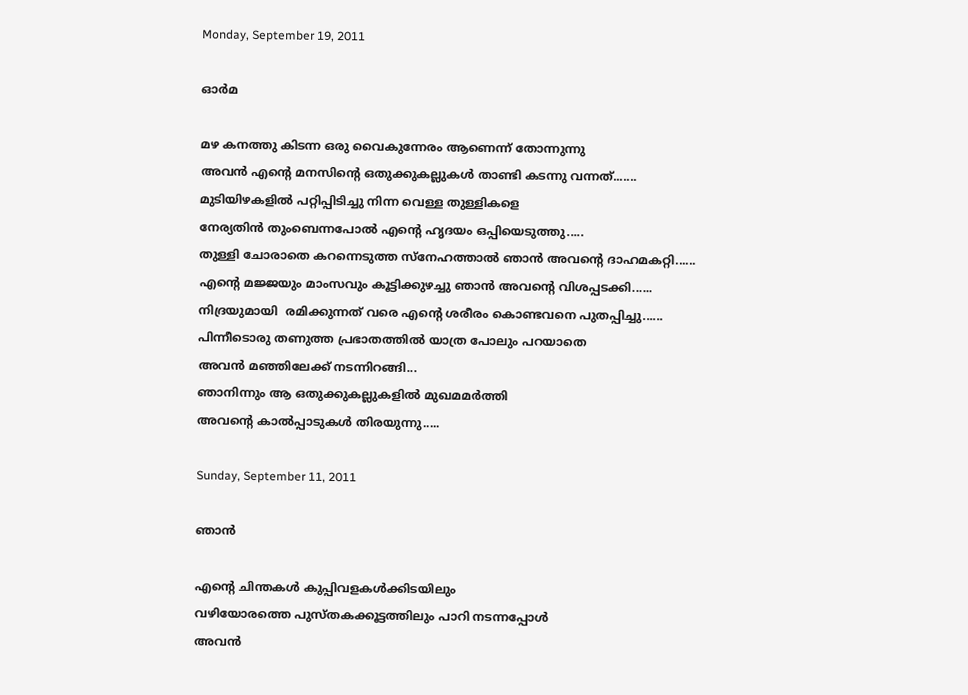Monday, September 19, 2011

ഓര്‍മ

മഴ കനത്തു കിടന്ന ഒരു വൈകുന്നേരം ആണെന്ന് തോന്നുന്നു
അവന്‍ എന്റെ മനസിന്റെ ഒതുക്കുകല്ലുകള്‍ താണ്ടി കടന്നു വന്നത്.......
മുടിയിഴകളില്‍ പറ്റിപ്പിടിച്ചു നിന്ന വെള്ള തുള്ളികളെ
നേര്യതിന്‍ തുംബെന്നപോല്‍ എന്റെ ഹൃദയം ഒപ്പിയെടുത്തു.....
തുള്ളി ചോരാതെ കറന്നെടുത്ത സ്നേഹത്താല്‍ ഞാന്‍ അവന്റെ ദാഹമകറ്റി......
എന്റെ മജ്ജയും മാംസവും കൂട്ടിക്കുഴച്ചു ഞാന്‍ അവന്റെ വിശപ്പടക്കി......
നിദ്രയുമായി  രമിക്കുന്നത്‌ വരെ എന്റെ ശരീരം കൊണ്ടവനെ പുതപ്പിച്ചു......
പിന്നീടൊരു തണുത്ത പ്രഭാതത്തില്‍ യാത്ര പോലും പറയാതെ
അവന്‍ മഞ്ഞിലേക്ക് നടന്നിറങ്ങി...
ഞാനിന്നും ആ ഒതുക്കുകല്ലുകളില്‍ മുഖമമര്‍ത്തി
അവന്റെ കാല്‍പ്പാടുകള്‍ തിരയുന്നു.....

Sunday, September 11, 2011

ഞാന്‍

എന്റെ ചിന്തകള്‍ കുപ്പിവളകള്‍ക്കിടയിലും
വഴിയോരത്തെ പുസ്തകക്കൂട്ടത്തിലും പാറി നടന്നപ്പോള്‍
അവന്‍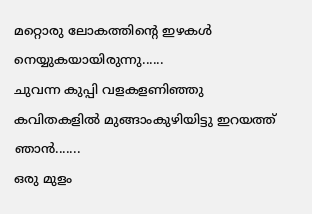മറ്റൊരു ലോകത്തിന്റെ ഇഴകള്‍ നെയ്യുകയായിരുന്നു......
ചുവന്ന കുപ്പി വളകളണിഞ്ഞു കവിതകളില്‍ മുങ്ങാംകുഴിയിട്ടു ഇറയത്ത് ഞാന്‍.......
ഒരു മുളം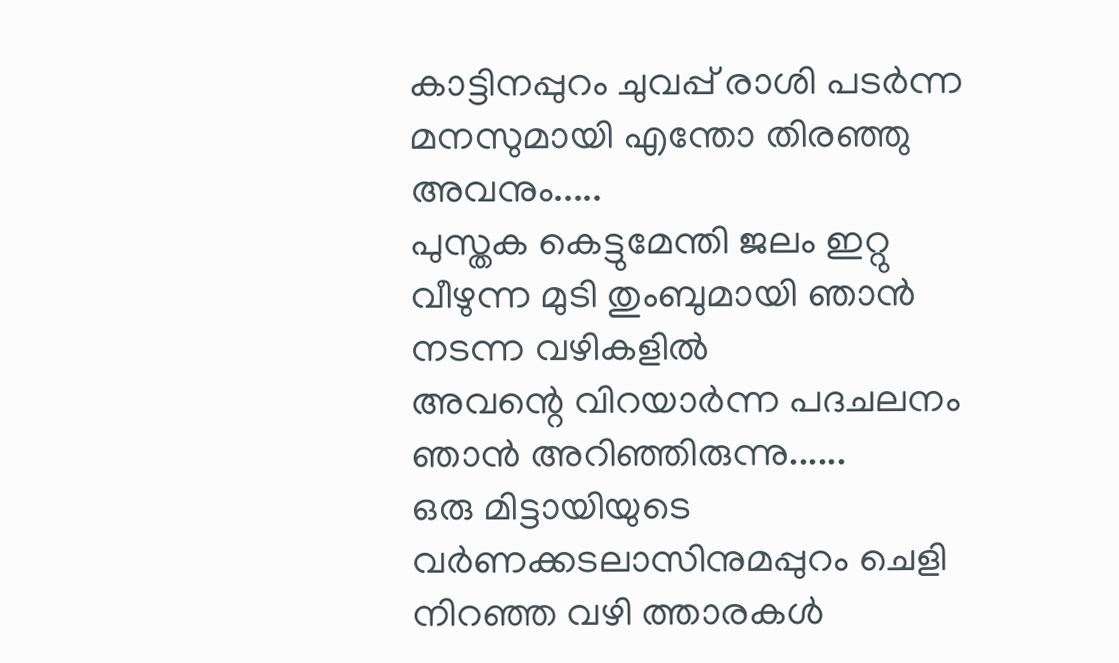കാട്ടിനപ്പുറം ചുവപ്പ് രാശി പടര്‍ന്ന മനസുമായി എന്തോ തിരഞ്ഞു അവനും.....
പുസ്തക കെട്ടുമേന്തി ജലം ഇറ്റു വീഴുന്ന മുടി തുംബുമായി ഞാന്‍  നടന്ന വഴികളില്‍
അവന്റെ വിറയാര്‍ന്ന പദചലനം ഞാന്‍ അറിഞ്ഞിരുന്നു......
ഒരു മിട്ടായിയുടെ വര്‍ണക്കടലാസിനുമപ്പുറം ചെളി നിറഞ്ഞ വഴി ത്താരകള്‍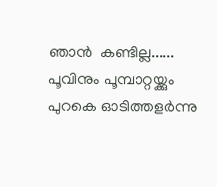ഞാന്‍  കണ്ടില്ല......
പൂവിനും പൂമ്പാറ്റയ്ക്കും പുറകെ ഓടിത്തളര്‍ന്നു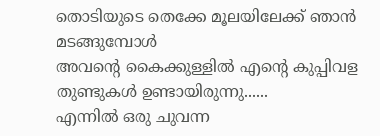തൊടിയുടെ തെക്കേ മൂലയിലേക്ക് ഞാന്‍ മടങ്ങുമ്പോള്‍
അവന്റെ കൈക്കുള്ളില്‍ എന്റെ കുപ്പിവള തുണ്ടുകള്‍ ഉണ്ടായിരുന്നു......
എന്നില്‍ ഒരു ചുവന്ന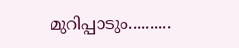മുറിപ്പാടും..........